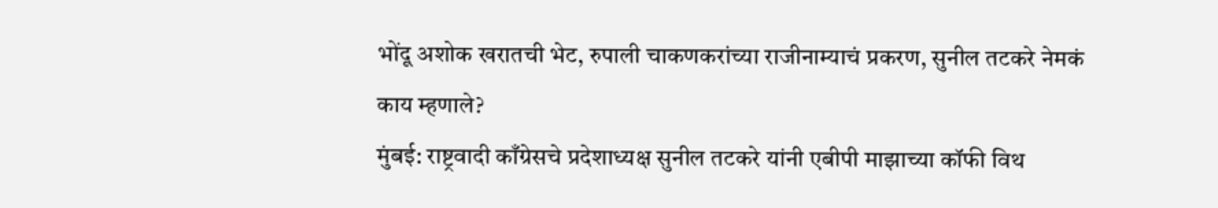भोंदू अशोक खरातची भेट, रुपाली चाकणकरांच्या राजीनाम्याचं प्रकरण, सुनील तटकरे नेमकं काय म्हणाले?
मुंबई: राष्ट्रवादी काँग्रेसचे प्रदेशाध्यक्ष सुनील तटकरे यांनी एबीपी माझाच्या कॉफी विथ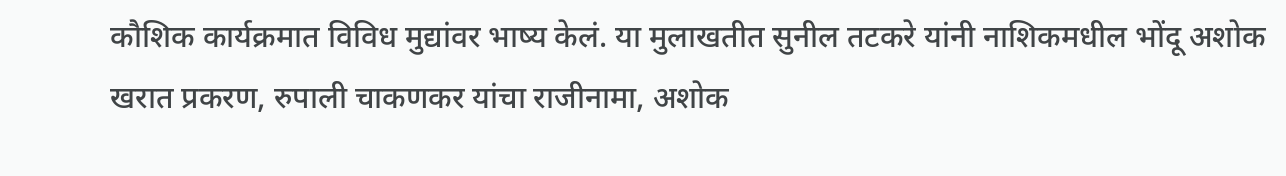कौशिक कार्यक्रमात विविध मुद्यांवर भाष्य केलं. या मुलाखतीत सुनील तटकरे यांनी नाशिकमधील भोंदू अशोक खरात प्रकरण, रुपाली चाकणकर यांचा राजीनामा, अशोक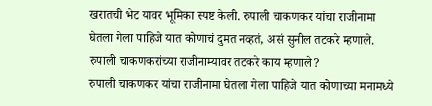खरातची भेट यावर भूमिका स्पष्ट केली. रुपाली चाकणकर यांचा राजीनामा घेतला गेला पाहिजे यात कोणाचं दुमत नव्हतं, असं सुनील तटकरे म्हणाले.
रुपाली चाकणकरांच्या राजीनाम्यावर तटकरे काय म्हणाले?
रुपाली चाकणकर यांचा राजीनामा घेतला गेला पाहिजे यात कोणाच्या मनामध्ये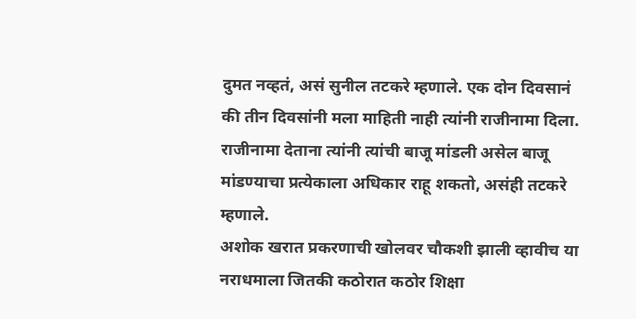दुमत नव्हतं, असं सुनील तटकरे म्हणाले. एक दोन दिवसानं की तीन दिवसांनी मला माहिती नाही त्यांनी राजीनामा दिला. राजीनामा देताना त्यांनी त्यांची बाजू मांडली असेल बाजू मांडण्याचा प्रत्येकाला अधिकार राहू शकतो, असंही तटकरे म्हणाले.
अशोक खरात प्रकरणाची खोलवर चौकशी झाली व्हावीच या नराधमाला जितकी कठोरात कठोर शिक्षा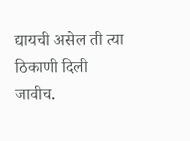द्यायची असेल ती त्या ठिकाणी दिली जावीच.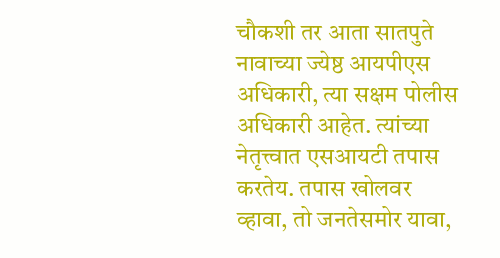चौकशी तर आता सातपुते नावाच्या ज्येष्ठ आयपीएस अधिकारी, त्या सक्षम पोलीस अधिकारी आहेत. त्यांच्या नेतृत्त्वात एसआयटी तपास करतेय. तपास खोलवर व्हावा, तो जनतेसमोर यावा,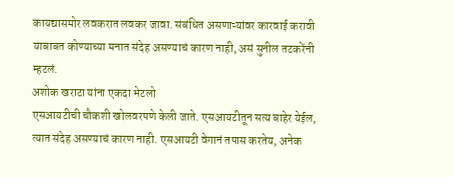कायद्यासमोर लवकरात लवकर जावा. संबंधित असणाऱ्यांवर कारवाई करावी याबाबत कोण्याच्या मनात संदेह असण्याचं कारण नाही, असं सुनील तटकरेंनी म्हटलं.
अशोक खराटा यांना एकदा भेटलो
एसआयटीची चौकशी खोलवरपणे केली जाते. एसआयटीतून सत्य बाहेर येईल, त्यात संदेह असण्याचं कारण नाही. एसआयटी वेगानं तपास करतेय, अनेक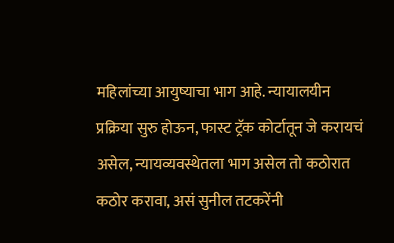महिलांच्या आयुष्याचा भाग आहे. न्यायालयीन प्रक्रिया सुरु होऊन, फास्ट ट्रॅक कोर्टातून जे करायचं असेल, न्यायव्यवस्थेतला भाग असेल तो कठोरात कठोर करावा, असं सुनील तटकरेंनी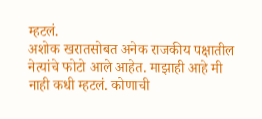म्हटलं.
अशोक खरातसोबत अनेक राजकीय पक्षातील नेत्यांचे फोटो आले आहेत. माझाही आहे मी नाही कधी म्हटलं. कोणाची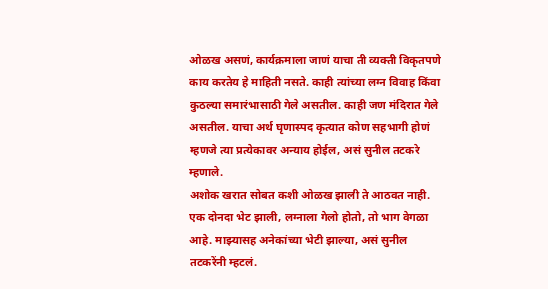ओळख असणं, कार्यक्रमाला जाणं याचा ती व्यक्ती विकृतपणे काय करतेय हे माहिती नसते. काही त्यांच्या लग्न विवाह किंवा कुठल्या समारंभासाठी गेले असतील. काही जण मंदिरात गेले असतील. याचा अर्थ घृणास्पद कृत्यात कोण सहभागी होणं म्हणजे त्या प्रत्येकावर अन्याय होईल, असं सुनील तटकरे म्हणाले.
अशोक खरात सोबत कशी ओळख झाली ते आठवत नाही. एक दोनदा भेट झाली, लग्नाला गेलो होतो, तो भाग वेगळा आहे. माझ्यासह अनेकांच्या भेटी झाल्या, असं सुनील तटकरेंनी म्हटलं.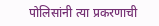पोलिसांनी त्या प्रकरणाची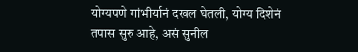योग्यपणे गांभीर्यानं दखल घेतली, योग्य दिशेनं तपास सुरु आहे, असं सुनील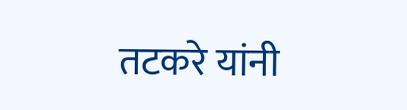तटकरे यांनी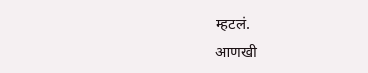म्हटलं.
आणखी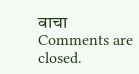वाचा
Comments are closed.